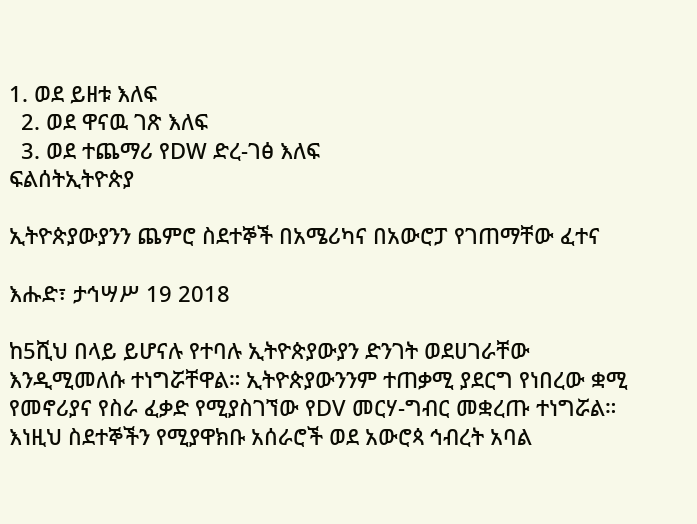1. ወደ ይዘቱ እለፍ
  2. ወደ ዋናዉ ገጽ እለፍ
  3. ወደ ተጨማሪ የDW ድረ-ገፅ እለፍ
ፍልሰትኢትዮጵያ

ኢትዮጵያውያንን ጨምሮ ስደተኞች በአሜሪካና በአውሮፓ የገጠማቸው ፈተና

እሑድ፣ ታኅሣሥ 19 2018

ከ5ሺህ በላይ ይሆናሉ የተባሉ ኢትዮጵያውያን ድንገት ወደሀገራቸው እንዲሚመለሱ ተነግሯቸዋል። ኢትዮጵያውንንም ተጠቃሚ ያደርግ የነበረው ቋሚ የመኖሪያና የስራ ፈቃድ የሚያስገኘው የDV መርሃ-ግብር መቋረጡ ተነግሯል። እነዚህ ስደተኞችን የሚያዋክቡ አሰራሮች ወደ አውሮጳ ኅብረት አባል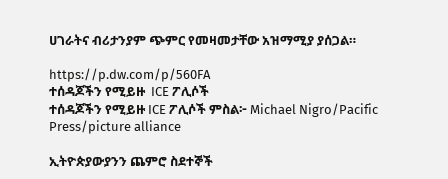ሀገራትና ብሪታንያም ጭምር የመዛመታቸው አዝማሚያ ያሰጋል።

https://p.dw.com/p/560FA
ተሰዳጆችን የሚይዙ  ICE ፖሊሶች
ተሰዳጆችን የሚይዙ ICE ፖሊሶች ምስል፦ Michael Nigro/Pacific Press/picture alliance

ኢትዮጵያውያንን ጨምሮ ስደተኞች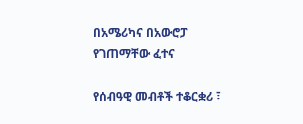በአሜሪካና በአውሮፓ የገጠማቸው ፈተና

የሰብዓዊ መብቶች ተቆርቋሪ ፣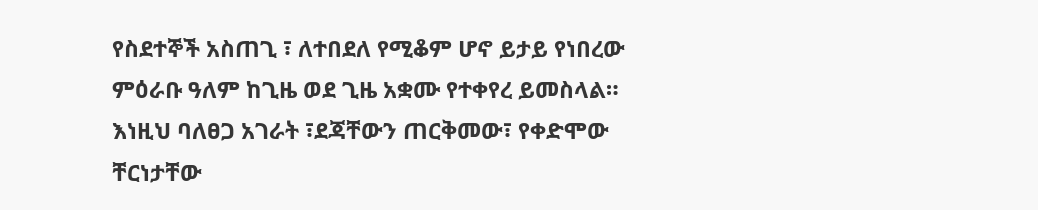የስደተኞች አስጠጊ ፣ ለተበደለ የሚቆም ሆኖ ይታይ የነበረው ምዕራቡ ዓለም ከጊዜ ወደ ጊዜ አቋሙ የተቀየረ ይመስላል። እነዚህ ባለፀጋ አገራት ፣ደጃቸውን ጠርቅመው፣ የቀድሞው ቸርነታቸው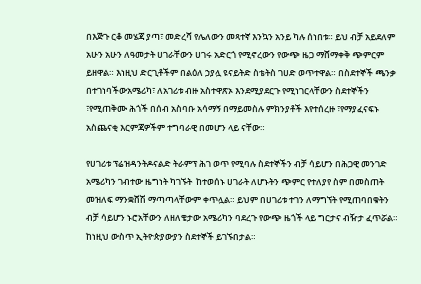በእጅጉ ርቆ መሄጃ ያጣ፣ መድረሻ የሌለውን መጻተኛ እንኳን አንይ ካሉ ሰነበቱ። ይህ ብቻ አይደለም አሁን አሁን ለዓመታት ሀገራቸውን ሀገሩ አድርጎ የሚኖረውን የውጭ ዜጋ ማሸማቀቅ ጭምርም ይዘዋል። እነዚህ ድርጊቶችም በልዕለ ኃያሏ ዩናይትድ ስቴትስ ገሀድ ወጥተዋል። በስደተኞች ጫንቃ በተገነባችውአሜሪካ፣ ለአገሪቱ ብዙ አስተዋጽኦ እንደሚያደርጉ የሚነገርላቸውን ስደተኞችን ፣የሚጠቅሙ ሕጎች በሰብ አስባቡ አሳማኝ በማይመስሉ ምክንያቶች እየተሰረዙ ፣የማያፈናፍኑ አስጨናቂ እርምጃዎችም ተግባራዊ በመሆን ላይ ናቸው።

የሀገሪቱ ፕሬዝዳንትዶናልድ ትራምፕ ሕገ ወጥ የሚባሉ ስደተኞችን ብቻ ሳይሆን በሕጋዊ መንገድ አሜሪካን ገብተው ዜግነት ካገኙት  ከተወሰኑ ሀገራት ለሆኑትን ጭምር የተለያየ ስም በመስጠት መዝለፍ ማንቋሸሽ ማጣጣላቸውም ቀጥሏል። ይህም በሀገሪቱ ተገን ለማግኘት የሚጠባበቁትን ብቻ ሳይሆን ኑሮአቸውን ለዘለቄታው አሜሪካን ባደረጉ የውጭ ዜጎች ላይ ግርታና ብዥታ ፈጥሯል። ከነዚህ ውስጥ ኢትዮጵያውያን ስደተኞች ይገኙበታል።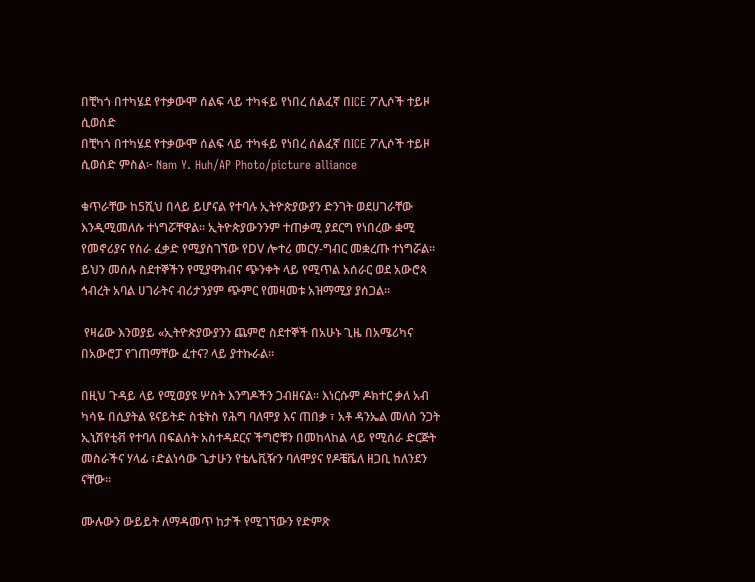በቺካጎ በተካሄደ የተቃውሞ ሰልፍ ላይ ተካፋይ የነበረ ሰልፈኛ በICE ፖሊሶች ተይዞ ሲወሰድ
በቺካጎ በተካሄደ የተቃውሞ ሰልፍ ላይ ተካፋይ የነበረ ሰልፈኛ በICE ፖሊሶች ተይዞ ሲወሰድ ምስል፦ Nam Y. Huh/AP Photo/picture alliance

ቁጥራቸው ከ5ሺህ በላይ ይሆናል የተባሉ ኢትዮጵያውያን ድንገት ወደሀገራቸው እንዲሚመለሱ ተነግሯቸዋል። ኢትዮጵያውንንም ተጠቃሚ ያደርግ የነበረው ቋሚ የመኖሪያና የስራ ፈቃድ የሚያስገኘው የDV ሎተሪ መርሃ-ግብር መቋረጡ ተነግሯል። ይህን መሰሉ ስደተኞችን የሚያዋክብና ጭንቀት ላይ የሚጥል አሰራር ወደ አውሮጳ ኅብረት አባል ሀገራትና ብሪታንያም ጭምር የመዛመቱ አዝማሚያ ያሰጋል።

 የዛሬው እንወያይ «ኢትዮጵያውያንን ጨምሮ ስደተኞች በአሁኑ ጊዜ በአሜሪካና በአውሮፓ የገጠማቸው ፈተና? ላይ ያተኩራል።

በዚህ ጉዳይ ላይ የሚወያዩ ሦስት እንግዶችን ጋብዘናል። እነርሱም ዶክተር ቃለ አብ ካሳዬ በሲያትል ዩናይትድ ስቴትስ የሕግ ባለሞያ እና ጠበቃ ፣ አቶ ዳንኤል መለሰ ንጋት ኢኒሽየቲቭ የተባለ በፍልሰት አስተዳደርና ችግሮቹን በመከላከል ላይ የሚሰራ ድርጅት መስራችና ሃላፊ ፣ድልነሳው ጌታሁን የቴሌቪዥን ባለሞያና የዶቼቬለ ዘጋቢ ከለንደን ናቸው።

ሙሉውን ውይይት ለማዳመጥ ከታች የሚገኘውን የድምጽ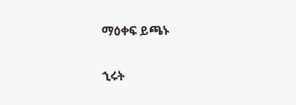ማዕቀፍ ይጫኑ

ኂሩት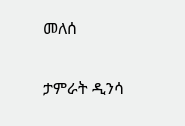መለሰ

ታምራት ዲንሳ